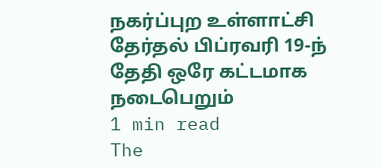நகர்ப்புற உள்ளாட்சி தேர்தல் பிப்ரவரி 19-ந் தேதி ஒரே கட்டமாக நடைபெறும்
1 min read
The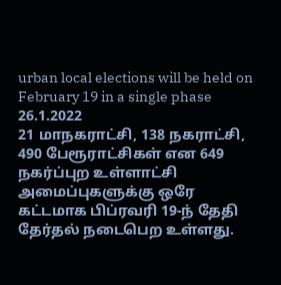urban local elections will be held on February 19 in a single phase
26.1.2022
21 மாநகராட்சி, 138 நகராட்சி, 490 பேரூராட்சிகள் என 649 நகர்ப்புற உள்ளாட்சி அமைப்புகளுக்கு ஒரே கட்டமாக பிப்ரவரி 19-ந் தேதி தேர்தல் நடைபெற உள்ளது.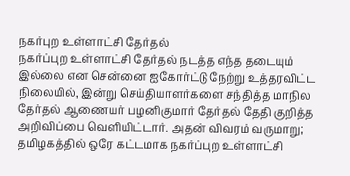நகர்புற உள்ளாட்சி தேர்தல்
நகர்ப்புற உள்ளாட்சி தேர்தல் நடத்த எந்த தடையும் இல்லை என சென்னை ஐகோர்ட்டு நேற்று உத்தரவிட்ட நிலையில், இன்று செய்தியாளர்களை சந்தித்த மாநில தேர்தல் ஆணையர் பழனிகுமார் தேர்தல் தேதி குறித்த அறிவிப்பை வெளியிட்டார். அதன் விவரம் வருமாறு;
தமிழகத்தில் ஒரே கட்டமாக நகர்ப்புற உள்ளாட்சி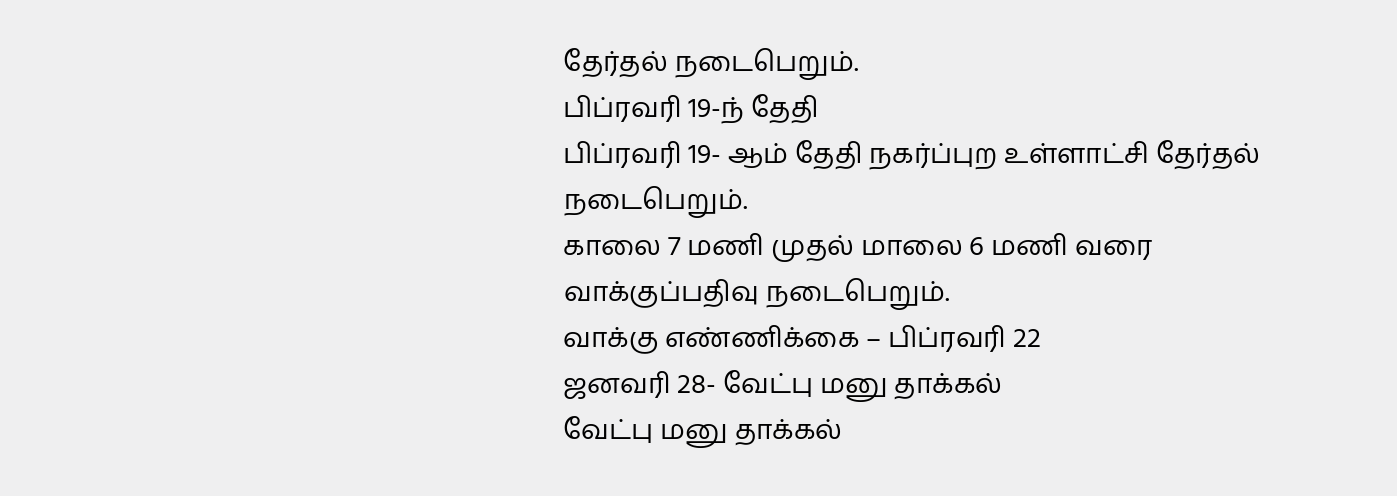தேர்தல் நடைபெறும்.
பிப்ரவரி 19-ந் தேதி
பிப்ரவரி 19- ஆம் தேதி நகர்ப்புற உள்ளாட்சி தேர்தல் நடைபெறும்.
காலை 7 மணி முதல் மாலை 6 மணி வரை வாக்குப்பதிவு நடைபெறும்.
வாக்கு எண்ணிக்கை – பிப்ரவரி 22
ஜனவரி 28- வேட்பு மனு தாக்கல்
வேட்பு மனு தாக்கல்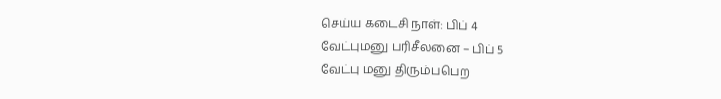செய்ய கடைசி நாள்: பிப் 4
வேட்புமனு பரிசீலனை – பிப் 5
வேட்பு மனு திரும்பபெற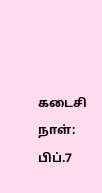கடைசி நாள்: பிப்.7